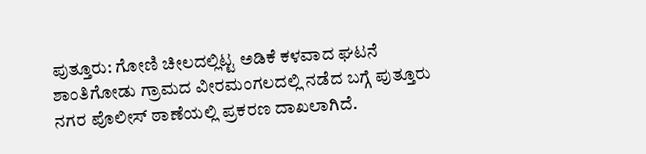ಪುತ್ತೂರು: ಗೋಣಿ ಚೀಲದಲ್ಲಿಟ್ಟ ಅಡಿಕೆ ಕಳವಾದ ಘಟನೆ ಶಾಂತಿಗೋಡು ಗ್ರಾಮದ ವೀರಮಂಗಲದಲ್ಲಿ ನಡೆದ ಬಗ್ಗೆ ಪುತ್ತೂರು ನಗರ ಪೊಲೀಸ್ ಠಾಣೆಯಲ್ಲಿ ಪ್ರಕರಣ ದಾಖಲಾಗಿದೆ.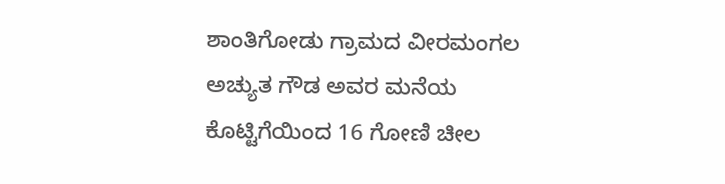ಶಾಂತಿಗೋಡು ಗ್ರಾಮದ ವೀರಮಂಗಲ ಅಚ್ಯುತ ಗೌಡ ಅವರ ಮನೆಯ ಕೊಟ್ಟಿಗೆಯಿಂದ 16 ಗೋಣಿ ಚೀಲ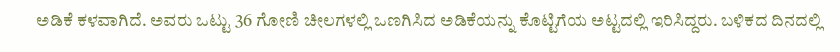ಅಡಿಕೆ ಕಳವಾಗಿದೆ. ಅವರು ಒಟ್ಟು 36 ಗೋಣಿ ಚೀಲಗಳಲ್ಲಿ ಒಣಗಿಸಿದ ಅಡಿಕೆಯನ್ನು ಕೊಟ್ಟಿಗೆಯ ಅಟ್ಟದಲ್ಲಿ ಇರಿಸಿದ್ದರು. ಬಳಿಕದ ದಿನದಲ್ಲಿ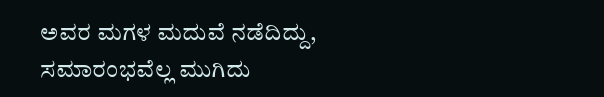ಅವರ ಮಗಳ ಮದುವೆ ನಡೆದಿದ್ದು, ಸಮಾರಂಭವೆಲ್ಲ ಮುಗಿದು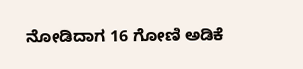ನೋಡಿದಾಗ 16 ಗೋಣಿ ಅಡಿಕೆ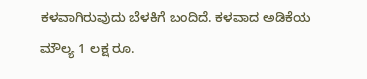ಕಳವಾಗಿರುವುದು ಬೆಳಕಿಗೆ ಬಂದಿದೆ. ಕಳವಾದ ಅಡಿಕೆಯ ಮೌಲ್ಯ 1 ಲಕ್ಷ ರೂ.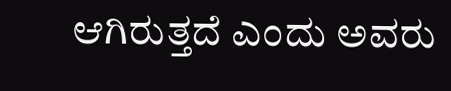ಆಗಿರುತ್ತದೆ ಎಂದು ಅವರು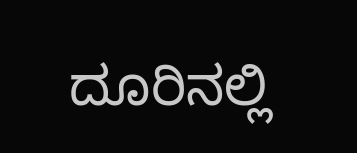ದೂರಿನಲ್ಲಿ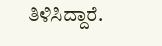ತಿಳಿಸಿದ್ದಾರೆ.